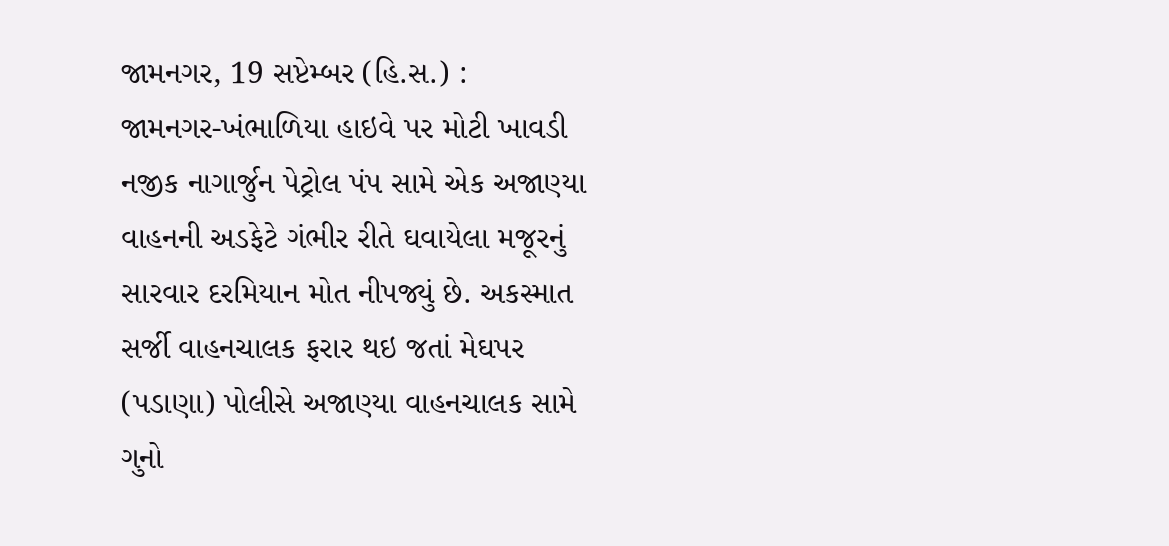જામનગર, 19 સપ્ટેમ્બર (હિ.સ.) :
જામનગર-ખંભાળિયા હાઇવે પર મોટી ખાવડી નજીક નાગાર્જુન પેટ્રોલ પંપ સામે એક અજાણ્યા વાહનની અડફેટે ગંભીર રીતે ઘવાયેલા મજૂરનું સારવાર દરમિયાન મોત નીપજ્યું છે. અકસ્માત સર્જી વાહનચાલક ફરાર થઇ જતાં મેઘપર (પડાણા) પોલીસે અજાણ્યા વાહનચાલક સામે ગુનો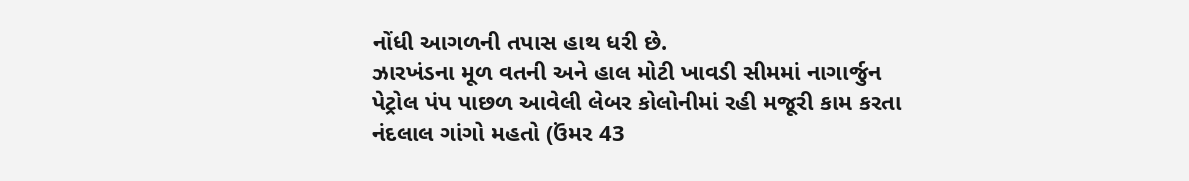નોંધી આગળની તપાસ હાથ ધરી છે.
ઝારખંડના મૂળ વતની અને હાલ મોટી ખાવડી સીમમાં નાગાર્જુન પેટ્રોલ પંપ પાછળ આવેલી લેબર કોલોનીમાં રહી મજૂરી કામ કરતા નંદલાલ ગાંગો મહતો (ઉંમર 43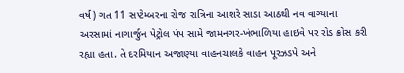વર્ષ) ગત 11 સપ્ટેમ્બરના રોજ રાત્રિના આશરે સાડા આઠથી નવ વાગ્યાના અરસામાં નાગાર્જુન પેટ્રોલ પંપ સામે જામનગર-ખંભાળિયા હાઇવે પર રોડ ક્રોસ કરી રહ્યા હતા. તે દરમિયાન અજાણ્યા વાહનચાલકે વાહન પૂરઝડપે અને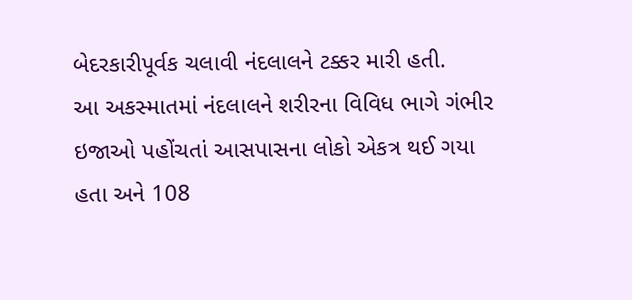બેદરકારીપૂર્વક ચલાવી નંદલાલને ટક્કર મારી હતી.
આ અકસ્માતમાં નંદલાલને શરીરના વિવિધ ભાગે ગંભીર ઇજાઓ પહોંચતાં આસપાસના લોકો એકત્ર થઈ ગયા હતા અને 108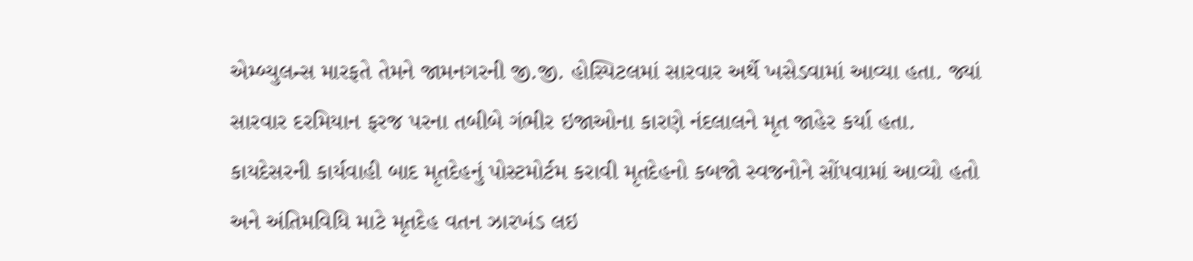એમ્બ્યુલન્સ મારફતે તેમને જામનગરની જી.જી. હોસ્પિટલમાં સારવાર અર્થે ખસેડવામાં આવ્યા હતા. જ્યાં સારવાર દરમિયાન ફરજ પરના તબીબે ગંભીર ઇજાઓના કારણે નંદલાલને મૃત જાહેર કર્યા હતા. કાયદેસરની કાર્યવાહી બાદ મૃતદેહનું પોસ્ટમોર્ટમ કરાવી મૃતદેહનો કબજો સ્વજનોને સોંપવામાં આવ્યો હતો અને અંતિમવિધિ માટે મૃતદેહ વતન ઝારખંડ લઇ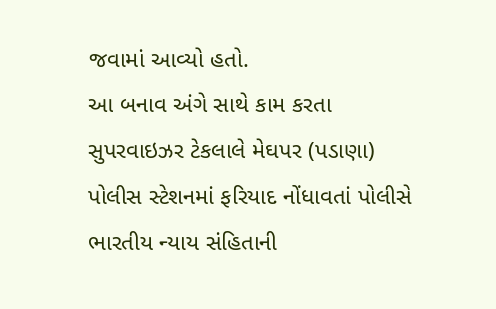જવામાં આવ્યો હતો.
આ બનાવ અંગે સાથે કામ કરતા સુપરવાઇઝર ટેકલાલે મેઘપર (પડાણા) પોલીસ સ્ટેશનમાં ફરિયાદ નોંધાવતાં પોલીસે ભારતીય ન્યાય સંહિતાની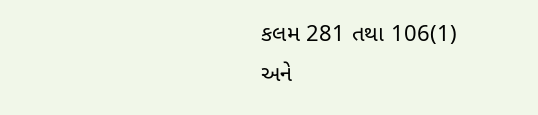કલમ 281 તથા 106(1) અને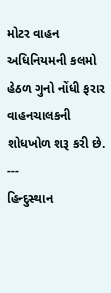મોટર વાહન અધિનિયમની કલમો હેઠળ ગુનો નોંધી ફરાર વાહનચાલકની શોધખોળ શરૂ કરી છે.
---
હિન્દુસ્થાન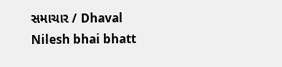સમાચાર / Dhaval Nilesh bhai bhatt